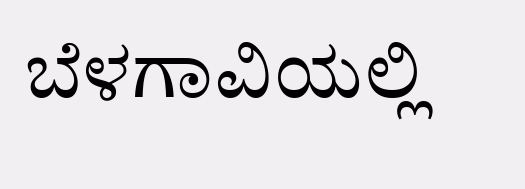ಬೆಳಗಾವಿಯಲ್ಲಿ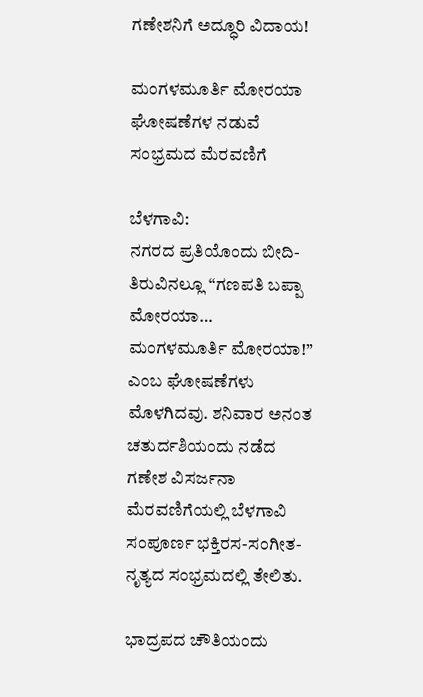ಗಣೇಶನಿಗೆ ಅದ್ಧೂರಿ ವಿದಾಯ!

ಮಂಗಳಮೂರ್ತಿ ಮೋರಯಾ ಘೋಷಣೆಗಳ ನಡುವೆ ಸಂಭ್ರಮದ ಮೆರವಣಿಗೆ

ಬೆಳಗಾವಿ:
ನಗರದ ಪ್ರತಿಯೊಂದು ಬೀದಿ-ತಿರುವಿನಲ್ಲೂ “ಗಣಪತಿ ಬಪ್ಪಾ ಮೋರಯಾ… ಮಂಗಳಮೂರ್ತಿ ಮೋರಯಾ!” ಎಂಬ ಘೋಷಣೆಗಳು ಮೊಳಗಿದವು. ಶನಿವಾರ ಅನಂತ ಚತುರ್ದಶಿಯಂದು ನಡೆದ ಗಣೇಶ ವಿಸರ್ಜನಾ ಮೆರವಣಿಗೆಯಲ್ಲಿ ಬೆಳಗಾವಿ ಸಂಪೂರ್ಣ ಭಕ್ತಿರಸ-ಸಂಗೀತ-ನೃತ್ಯದ ಸಂಭ್ರಮದಲ್ಲಿ ತೇಲಿತು.

ಭಾದ್ರಪದ ಚೌತಿಯಂದು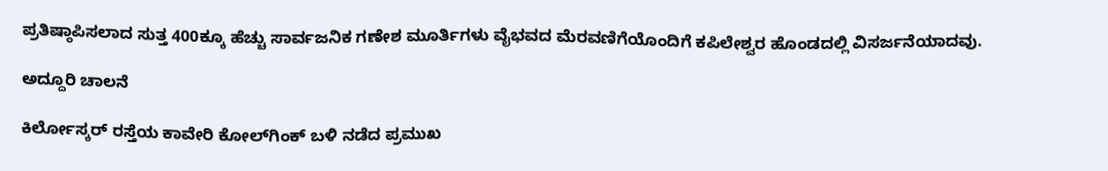ಪ್ರತಿಷ್ಠಾಪಿಸಲಾದ ಸುತ್ತ 400ಕ್ಕೂ ಹೆಚ್ಚು ಸಾರ್ವಜನಿಕ ಗಣೇಶ ಮೂರ್ತಿಗಳು ವೈಭವದ ಮೆರವಣಿಗೆಯೊಂದಿಗೆ ಕಪಿಲೇಶ್ವರ ಹೊಂಡದಲ್ಲಿ ವಿಸರ್ಜನೆಯಾದವು.

ಅದ್ದೂರಿ ಚಾಲನೆ

ಕಿರ್ಲೋಸ್ಕರ್ ರಸ್ತೆಯ ಕಾವೇರಿ ಕೋಲ್‌ಗಿಂಕ್ ಬಳಿ ನಡೆದ ಪ್ರಮುಖ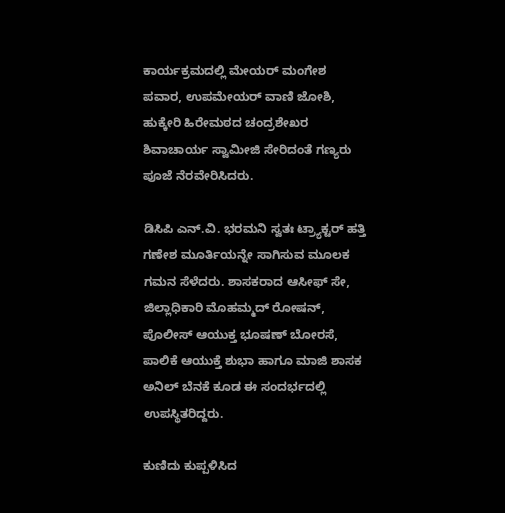ಕಾರ್ಯಕ್ರಮದಲ್ಲಿ ಮೇಯರ್ ಮಂಗೇಶ ಪವಾರ, ಉಪಮೇಯರ್ ವಾಣಿ ಜೋಶಿ, ಹುಕ್ಕೇರಿ ಹಿರೇಮಠದ ಚಂದ್ರಶೇಖರ ಶಿವಾಚಾರ್ಯ ಸ್ವಾಮೀಜಿ ಸೇರಿದಂತೆ ಗಣ್ಯರು ಪೂಜೆ ನೆರವೇರಿಸಿದರು.

ಡಿಸಿಪಿ ಎನ್.ವಿ. ಭರಮನಿ ಸ್ವತಃ ಟ್ರ್ಯಾಕ್ಟರ್ ಹತ್ತಿ ಗಣೇಶ ಮೂರ್ತಿಯನ್ನೇ ಸಾಗಿಸುವ ಮೂಲಕ ಗಮನ ಸೆಳೆದರು. ಶಾಸಕರಾದ ಆಸೀಫ್ ಸೇ, ಜಿಲ್ಲಾಧಿಕಾರಿ ಮೊಹಮ್ಮದ್ ರೋಷನ್, ಪೊಲೀಸ್ ಆಯುಕ್ತ ಭೂಷಣ್ ಬೋರಸೆ, ಪಾಲಿಕೆ ಆಯುಕ್ತೆ ಶುಭಾ ಹಾಗೂ ಮಾಜಿ ಶಾಸಕ ಅನಿಲ್ ಬೆನಕೆ ಕೂಡ ಈ ಸಂದರ್ಭದಲ್ಲಿ ಉಪಸ್ಥಿತರಿದ್ದರು.

ಕುಣಿದು ಕುಪ್ಪಳಿಸಿದ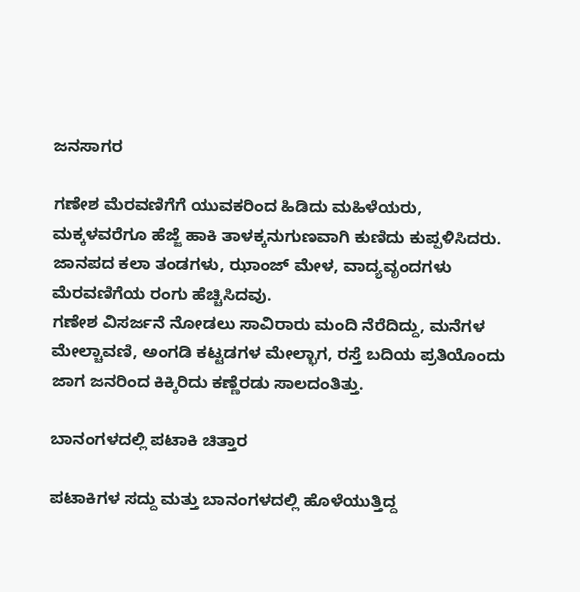ಜನಸಾಗರ

ಗಣೇಶ ಮೆರವಣಿಗೆಗೆ ಯುವಕರಿಂದ ಹಿಡಿದು ಮಹಿಳೆಯರು, ಮಕ್ಕಳವರೆಗೂ ಹೆಜ್ಜೆ ಹಾಕಿ ತಾಳಕ್ಕನುಗುಣವಾಗಿ ಕುಣಿದು ಕುಪ್ಪಳಿಸಿದರು. ಜಾನಪದ ಕಲಾ ತಂಡಗಳು, ಝಾಂಜ್ ಮೇಳ, ವಾದ್ಯವೃಂದಗಳು ಮೆರವಣಿಗೆಯ ರಂಗು ಹೆಚ್ಚಿಸಿದವು.
ಗಣೇಶ ವಿಸರ್ಜನೆ ನೋಡಲು ಸಾವಿರಾರು ಮಂದಿ ನೆರೆದಿದ್ದು, ಮನೆಗಳ ಮೇಲ್ಚಾವಣಿ, ಅಂಗಡಿ ಕಟ್ಟಡಗಳ ಮೇಲ್ಭಾಗ, ರಸ್ತೆ ಬದಿಯ ಪ್ರತಿಯೊಂದು ಜಾಗ ಜನರಿಂದ ಕಿಕ್ಕಿರಿದು ಕಣ್ಣೆರಡು ಸಾಲದಂತಿತ್ತು.

ಬಾನಂಗಳದಲ್ಲಿ ಪಟಾಕಿ ಚಿತ್ತಾರ

ಪಟಾಕಿಗಳ ಸದ್ದು ಮತ್ತು ಬಾನಂಗಳದಲ್ಲಿ ಹೊಳೆಯುತ್ತಿದ್ದ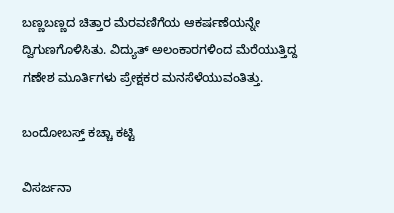ಬಣ್ಣಬಣ್ಣದ ಚಿತ್ತಾರ ಮೆರವಣಿಗೆಯ ಆಕರ್ಷಣೆಯನ್ನೇ ದ್ವಿಗುಣಗೊಳಿಸಿತು. ವಿದ್ಯುತ್ ಅಲಂಕಾರಗಳಿಂದ ಮೆರೆಯುತ್ತಿದ್ದ ಗಣೇಶ ಮೂರ್ತಿಗಳು ಪ್ರೇಕ್ಷಕರ ಮನಸೆಳೆಯುವಂತಿತ್ತು.

ಬಂದೋಬಸ್ತ್ ಕಚ್ಚಾ ಕಟ್ಟಿ

ವಿಸರ್ಜನಾ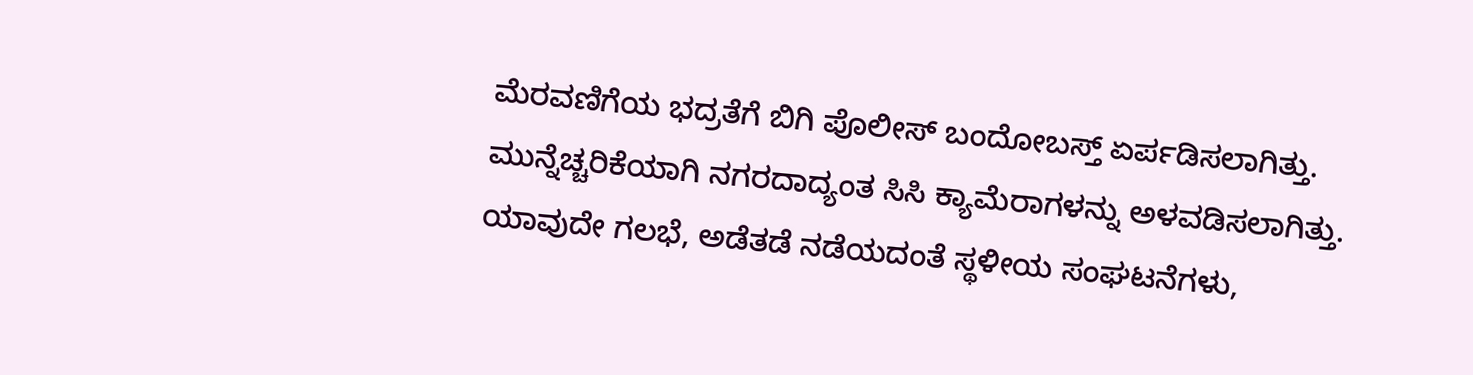ಮೆರವಣಿಗೆಯ ಭದ್ರತೆಗೆ ಬಿಗಿ ಪೊಲೀಸ್ ಬಂದೋಬಸ್ತ್ ಏರ್ಪಡಿಸಲಾಗಿತ್ತು. ಮುನ್ನೆಚ್ಚರಿಕೆಯಾಗಿ ನಗರದಾದ್ಯಂತ ಸಿಸಿ ಕ್ಯಾಮೆರಾಗಳನ್ನು ಅಳವಡಿಸಲಾಗಿತ್ತು. ಯಾವುದೇ ಗಲಭೆ, ಅಡೆತಡೆ ನಡೆಯದಂತೆ ಸ್ಥಳೀಯ ಸಂಘಟನೆಗಳು,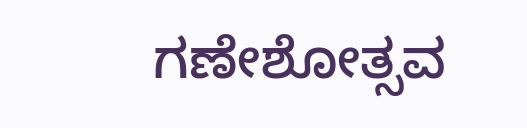ಗಣೇಶೋತ್ಸವ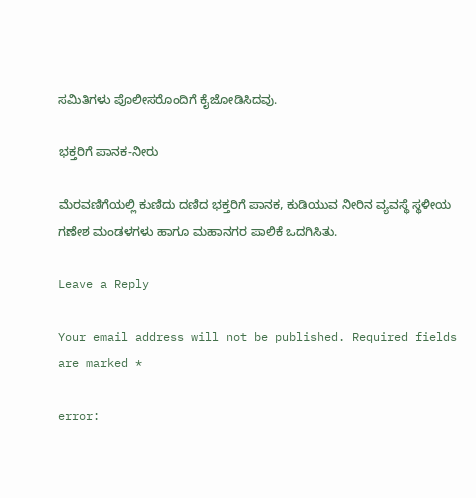ಸಮಿತಿಗಳು ಪೊಲೀಸರೊಂದಿಗೆ ಕೈಜೋಡಿಸಿದವು.

ಭಕ್ತರಿಗೆ ಪಾನಕ-ನೀರು

ಮೆರವಣಿಗೆಯಲ್ಲಿ ಕುಣಿದು ದಣಿದ ಭಕ್ತರಿಗೆ ಪಾನಕ, ಕುಡಿಯುವ ನೀರಿನ ವ್ಯವಸ್ಥೆ ಸ್ಥಳೀಯ ಗಣೇಶ ಮಂಡಳಗಳು ಹಾಗೂ ಮಹಾನಗರ ಪಾಲಿಕೆ ಒದಗಿಸಿತು.

Leave a Reply

Your email address will not be published. Required fields are marked *

error: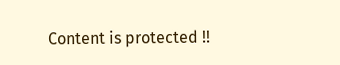Content is protected !!